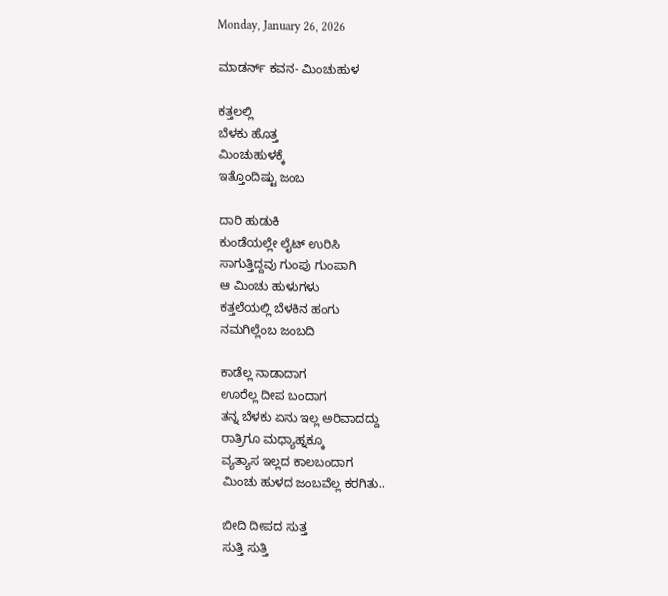Monday, January 26, 2026

ಮಾಡರ್ನ್ ಕವನ- ಮಿಂಚುಹುಳ

ಕತ್ತಲಲ್ಲಿ
ಬೆಳಕು ಹೊತ್ತ
ಮಿಂಚುಹುಳಕ್ಕೆ
ಇತ್ತೊಂದಿಷ್ಟು ಜಂಬ

ದಾರಿ ಹುಡುಕಿ
ಕುಂಡೆಯಲ್ಲೇ ಲೈಟ್ ಉರಿಸಿ
ಸಾಗುತ್ತಿದ್ದವು ಗುಂಪು ಗುಂಪಾಗಿ
ಆ ಮಿಂಚು ಹುಳುಗಳು
ಕತ್ತಲೆಯಲ್ಲಿ ಬೆಳಕಿನ ಹಂಗು
ನಮಗಿಲ್ಲೆಂಬ ಜಂಬದಿ

ಕಾಡೆಲ್ಲ ನಾಡಾದಾಗ
ಊರೆಲ್ಲ ದೀಪ ಬಂದಾಗ
ತನ್ನ ಬೆಳಕು ಏನು ಇಲ್ಲ ಅರಿವಾದದ್ದು
ರಾತ್ರಿಗೂ ಮಧ್ಯಾಹ್ನಕ್ಕೂ
ವ್ಯತ್ಯಾಸ ಇಲ್ಲದ ಕಾಲಬಂದಾಗ
ಮಿಂಚು ಹುಳದ ಜಂಬವೆಲ್ಲ ಕರಗಿತು..

ಬೀದಿ ದೀಪದ ಸುತ್ತ
ಸುತ್ತಿ ಸುತ್ತಿ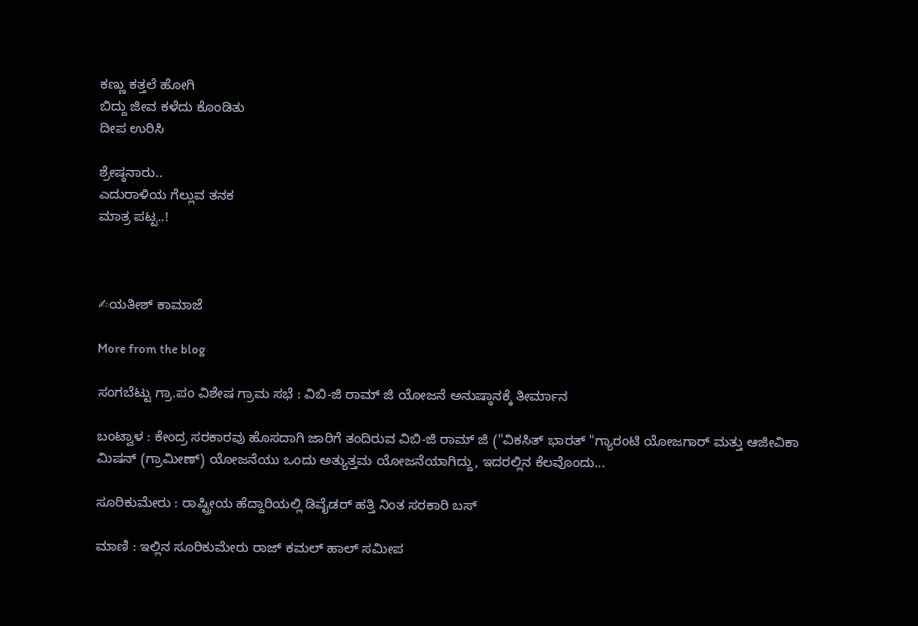ಕಣ್ಣು ಕತ್ತಲೆ ಹೋಗಿ
ಬಿದ್ದು ಜೀವ ಕಳೆದು ಕೊಂಡಿತು
ದೀಪ ಉರಿಸಿ

ಶ್ರೇಷ್ಠನಾರು..
ಎದುರಾಳಿಯ ಗೆಲ್ಲುವ ತನಕ
ಮಾತ್ರ ಪಟ್ಟ..!



✍ಯತೀಶ್ ಕಾಮಾಜೆ

More from the blog

ಸಂಗಬೆಟ್ಟು ಗ್ರಾ.ಪಂ ವಿಶೇಷ ಗ್ರಾಮ ಸಭೆ : ವಿಬಿ-ಜಿ ರಾಮ್ ಜಿ ಯೋಜನೆ ಅನುಷ್ಠಾನಕ್ಕೆ ತೀರ್ಮಾನ

ಬಂಟ್ವಾಳ : ಕೇಂದ್ರ ಸರಕಾರವು ಹೊಸದಾಗಿ ಜಾರಿಗೆ ತಂದಿರುವ ವಿಬಿ-ಜಿ ರಾಮ್ ಜಿ ("ವಿಕಸಿತ್ ಭಾರತ್ "ಗ್ಯಾರಂಟಿ ಯೋಜಗಾರ್ ಮತ್ತು ಆಜೀವಿಕಾ ಮಿಷನ್ (ಗ್ರಾಮೀಣ್) ಯೋಜನೆಯು ಒಂದು ಅತ್ಯುತ್ತಮ ಯೋಜನೆಯಾಗಿದ್ದು, ಇದರಲ್ಲಿನ ಕೆಲವೊಂದು...

ಸೂರಿಕುಮೇರು : ರಾಷ್ಟ್ರೀಯ ಹೆದ್ದಾರಿಯಲ್ಲಿ ಡಿವೈಡರ್ ಹತ್ತಿ ನಿಂತ ಸರಕಾರಿ ಬಸ್

ಮಾಣಿ : ಇಲ್ಲಿನ ಸೂರಿಕುಮೇರು ರಾಜ್ ಕಮಲ್ ಹಾಲ್ ಸಮೀಪ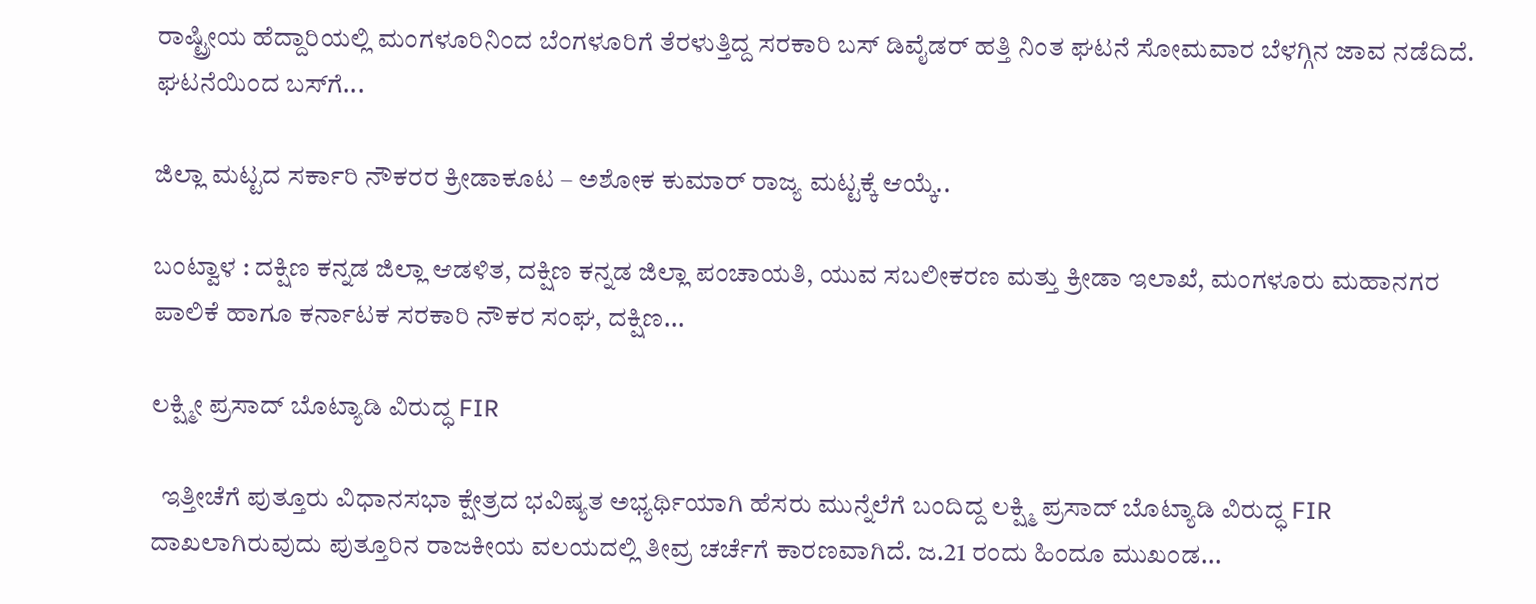ರಾಷ್ಟ್ರೀಯ ಹೆದ್ದಾರಿಯಲ್ಲಿ ಮಂಗಳೂರಿನಿಂದ ಬೆಂಗಳೂರಿಗೆ ತೆರಳುತ್ತಿದ್ದ ಸರಕಾರಿ ಬಸ್ ಡಿವೈಡರ್ ಹತ್ತಿ ನಿಂತ ಘಟನೆ ಸೋಮವಾರ ಬೆಳಗ್ಗಿನ ಜಾವ ನಡೆದಿದೆ. ಘಟನೆಯಿಂದ ಬಸ್‌ಗೆ...

ಜಿಲ್ಲಾ ಮಟ್ಟದ ಸರ್ಕಾರಿ ನೌಕರರ ಕ್ರೀಡಾಕೂಟ – ಅಶೋಕ ಕುಮಾರ್ ರಾಜ್ಯ ಮಟ್ಟಕ್ಕೆ ಆಯ್ಕೆ..

ಬಂಟ್ವಾಳ : ದಕ್ಷಿಣ ಕನ್ನಡ ಜಿಲ್ಲಾ ಆಡಳಿತ, ದಕ್ಷಿಣ ಕನ್ನಡ ಜಿಲ್ಲಾ ಪಂಚಾಯತಿ, ಯುವ ಸಬಲೀಕರಣ ಮತ್ತು ಕ್ರೀಡಾ ಇಲಾಖೆ, ಮಂಗಳೂರು ಮಹಾನಗರ ಪಾಲಿಕೆ ಹಾಗೂ ಕರ್ನಾಟಕ ಸರಕಾರಿ ನೌಕರ ಸಂಘ, ದಕ್ಷಿಣ...

ಲಕ್ಷ್ಮೀ ಪ್ರಸಾದ್ ಬೊಟ್ಯಾಡಿ ವಿರುದ್ಧ FIR

  ಇತ್ತೀಚೆಗೆ ಪುತ್ತೂರು ವಿಧಾನಸಭಾ ಕ್ಷೇತ್ರದ ಭವಿಷ್ಯತ ಅಭ್ಯರ್ಥಿಯಾಗಿ ಹೆಸರು ಮುನ್ನೆಲೆಗೆ ಬಂದಿದ್ದ ಲಕ್ಷ್ಮಿ ಪ್ರಸಾದ್ ಬೊಟ್ಯಾಡಿ ವಿರುದ್ಧ FIR ದಾಖಲಾಗಿರುವುದು ಪುತ್ತೂರಿನ ರಾಜಕೀಯ ವಲಯದಲ್ಲಿ ತೀವ್ರ ಚರ್ಚೆಗೆ ಕಾರಣವಾಗಿದೆ. ಜ.21 ರಂದು ಹಿಂದೂ ಮುಖಂಡ...